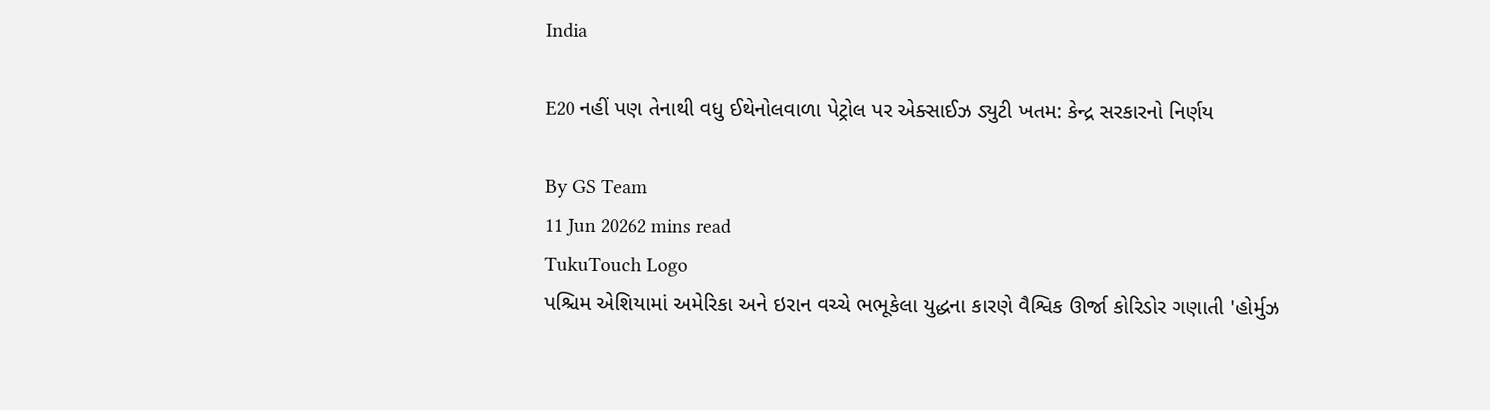India

E20 નહીં પણ તેનાથી વધુ ઈથેનોલવાળા પેટ્રોલ પર એક્સાઈઝ ડ્યુટી ખતમ: કેન્દ્ર સરકારનો નિર્ણય

By GS Team
11 Jun 20262 mins read
TukuTouch Logo
પશ્ચિમ એશિયામાં અમેરિકા અને ઇરાન વચ્ચે ભભૂકેલા યુદ્ધના કારણે વૈશ્વિક ઊર્જા કોરિડોર ગણાતી 'હોર્મુઝ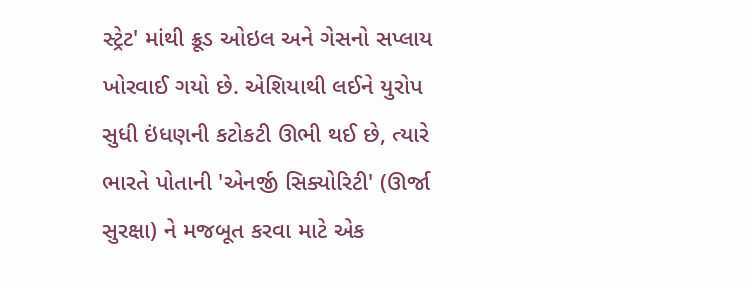સ્ટ્રેટ' માંથી ક્રૂડ ઓઇલ અને ગેસનો સપ્લાય ખોરવાઈ ગયો છે. એશિયાથી લઈને યુરોપ સુધી ઇંધણની કટોકટી ઊભી થઈ છે, ત્યારે ભારતે પોતાની 'એનર્જી સિક્યોરિટી' (ઊર્જા સુરક્ષા) ને મજબૂત કરવા માટે એક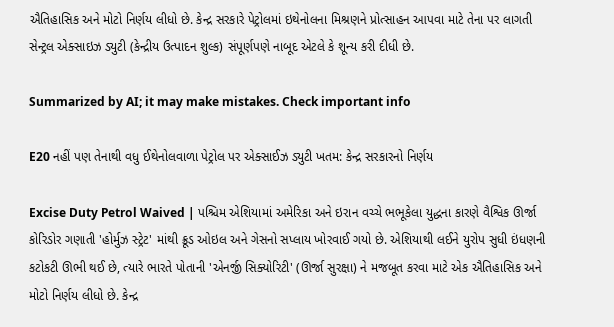ઐતિહાસિક અને મોટો નિર્ણય લીધો છે. કેન્દ્ર સરકારે પેટ્રોલમાં ઇથેનોલના મિશ્રણને પ્રોત્સાહન આપવા માટે તેના પર લાગતી સેન્ટ્રલ એક્સાઇઝ ડ્યુટી (કેન્દ્રીય ઉત્પાદન શુલ્ક) સંપૂર્ણપણે નાબૂદ એટલે કે શૂન્ય કરી દીધી છે.

Summarized by AI; it may make mistakes. Check important info

E20 નહીં પણ તેનાથી વધુ ઈથેનોલવાળા પેટ્રોલ પર એક્સાઈઝ ડ્યુટી ખતમ: કેન્દ્ર સરકારનો નિર્ણય

Excise Duty Petrol Waived | પશ્ચિમ એશિયામાં અમેરિકા અને ઇરાન વચ્ચે ભભૂકેલા યુદ્ધના કારણે વૈશ્વિક ઊર્જા કોરિડોર ગણાતી 'હોર્મુઝ સ્ટ્રેટ' માંથી ક્રૂડ ઓઇલ અને ગેસનો સપ્લાય ખોરવાઈ ગયો છે. એશિયાથી લઈને યુરોપ સુધી ઇંધણની કટોકટી ઊભી થઈ છે, ત્યારે ભારતે પોતાની 'એનર્જી સિક્યોરિટી' (ઊર્જા સુરક્ષા) ને મજબૂત કરવા માટે એક ઐતિહાસિક અને મોટો નિર્ણય લીધો છે. કેન્દ્ર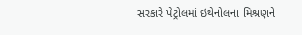સરકારે પેટ્રોલમાં ઇથેનોલના મિશ્રણને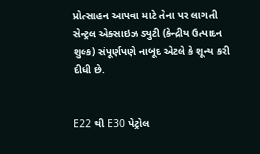પ્રોત્સાહન આપવા માટે તેના પર લાગતી સેન્ટ્રલ એક્સાઇઝ ડ્યુટી (કેન્દ્રીય ઉત્પાદન શુલ્ક) સંપૂર્ણપણે નાબૂદ એટલે કે શૂન્ય કરી દીધી છે.


E22 થી E30 પેટ્રોલ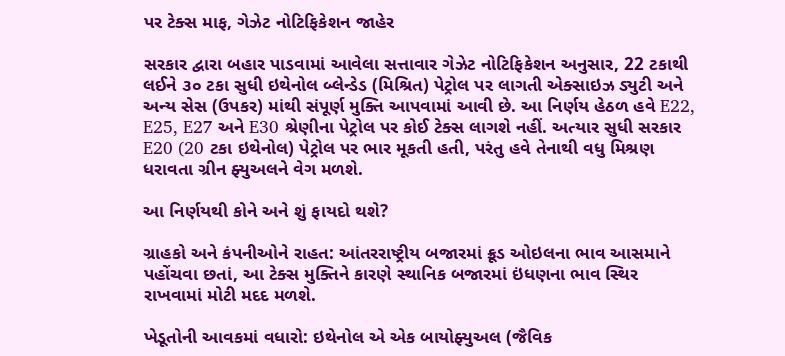પર ટેક્સ માફ, ગેઝેટ નોટિફિકેશન જાહેર

સરકાર દ્વારા બહાર પાડવામાં આવેલા સત્તાવાર ગેઝેટ નોટિફિકેશન અનુસાર, 22 ટકાથી લઈને ૩૦ ટકા સુધી ઇથેનોલ બ્લેન્ડેડ (મિશ્રિત) પેટ્રોલ પર લાગતી એક્સાઇઝ ડ્યુટી અને અન્ય સેસ (ઉપકર) માંથી સંપૂર્ણ મુક્તિ આપવામાં આવી છે. આ નિર્ણય હેઠળ હવે E22, E25, E27 અને E30 શ્રેણીના પેટ્રોલ પર કોઈ ટેક્સ લાગશે નહીં. અત્યાર સુધી સરકાર E20 (20 ટકા ઇથેનોલ) પેટ્રોલ પર ભાર મૂકતી હતી, પરંતુ હવે તેનાથી વધુ મિશ્રણ ધરાવતા ગ્રીન ફ્યુઅલને વેગ મળશે.

આ નિર્ણયથી કોને અને શું ફાયદો થશે?

ગ્રાહકો અને કંપનીઓને રાહત: આંતરરાષ્ટ્રીય બજારમાં ક્રૂડ ઓઇલના ભાવ આસમાને પહોંચવા છતાં, આ ટેક્સ મુક્તિને કારણે સ્થાનિક બજારમાં ઇંધણના ભાવ સ્થિર રાખવામાં મોટી મદદ મળશે.

ખેડૂતોની આવકમાં વધારો: ઇથેનોલ એ એક બાયોફ્યુઅલ (જૈવિક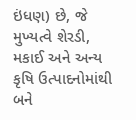ઇંધણ) છે, જે મુખ્યત્વે શેરડી, મકાઈ અને અન્ય કૃષિ ઉત્પાદનોમાંથી બને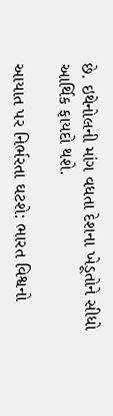છે. ઇથેનોલની માંગ વધતા દેશના ખેડૂતોને સીધો આર્થિક ફાયદો થશે.

આયાત પર નિર્ભરતા ઘટશે: ભારત વિશ્વનો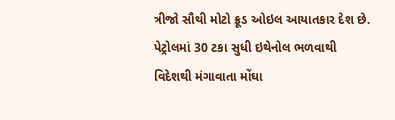ત્રીજો સૌથી મોટો ક્રૂડ ઓઇલ આયાતકાર દેશ છે. પેટ્રોલમાં 30 ટકા સુધી ઇથેનોલ ભળવાથી વિદેશથી મંગાવાતા મોંઘા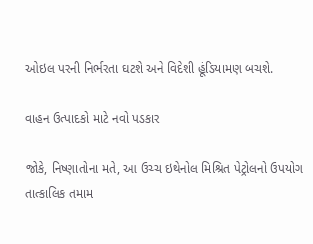ઓઇલ પરની નિર્ભરતા ઘટશે અને વિદેશી હૂંડિયામણ બચશે.

વાહન ઉત્પાદકો માટે નવો પડકાર

જોકે, નિષ્ણાતોના મતે, આ ઉચ્ચ ઇથેનોલ મિશ્રિત પેટ્રોલનો ઉપયોગ તાત્કાલિક તમામ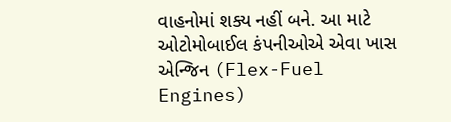વાહનોમાં શક્ય નહીં બને. આ માટે ઓટોમોબાઈલ કંપનીઓએ એવા ખાસ એન્જિન (Flex-Fuel Engines)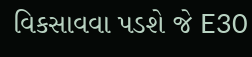વિકસાવવા પડશે જે E30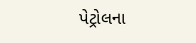પેટ્રોલના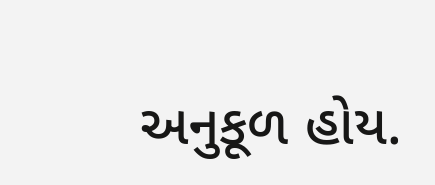અનુકૂળ હોય.